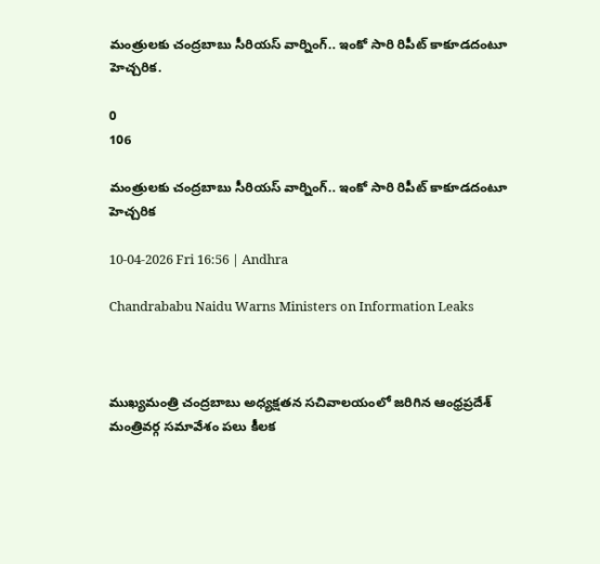మంత్రులకు చంద్రబాబు సీరియస్ వార్నింగ్.. ఇంకో సారి రిపీట్ కాకూడదంటూ హెచ్చరిక.

0
106

మంత్రులకు చంద్రబాబు సీరియస్ వార్నింగ్.. ఇంకో సారి రిపీట్ కాకూడదంటూ హెచ్చరిక

10-04-2026 Fri 16:56 | Andhra

Chandrababu Naidu Warns Ministers on Information Leaks



ముఖ్యమంత్రి చంద్రబాబు అధ్యక్షతన సచివాలయంలో జరిగిన ఆంధ్రప్రదేశ్ మంత్రివర్గ సమావేశం పలు కీలక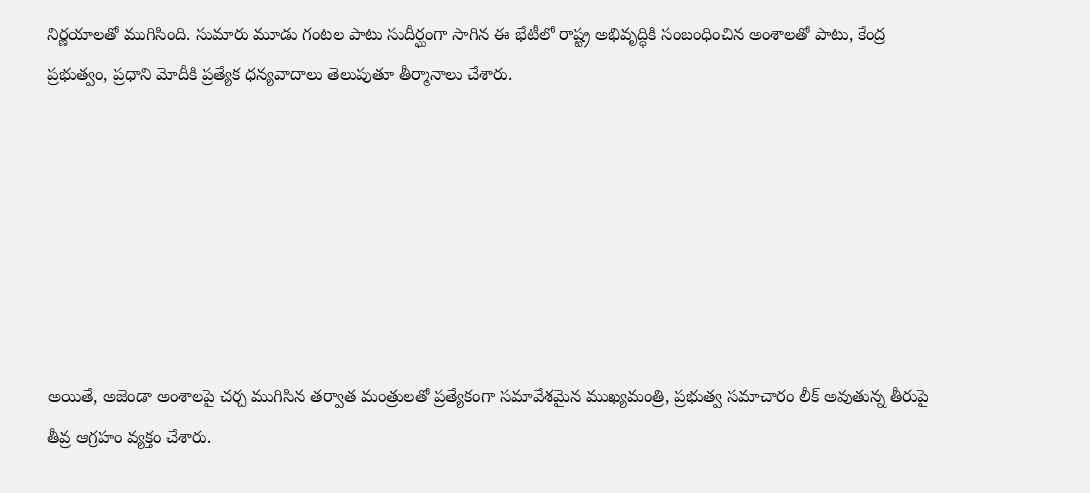నిర్ణయాలతో ముగిసింది. సుమారు మూడు గంటల పాటు సుదీర్ఘంగా సాగిన ఈ భేటీలో రాష్ట్ర అభివృద్ధికి సంబంధించిన అంశాలతో పాటు, కేంద్ర ప్రభుత్వం, ప్రధాని మోదీకి ప్రత్యేక ధన్యవాదాలు తెలుపుతూ తీర్మానాలు చేశారు.







అయితే, అజెండా అంశాలపై చర్చ ముగిసిన తర్వాత మంత్రులతో ప్రత్యేకంగా సమావేశమైన ముఖ్యమంత్రి, ప్రభుత్వ సమాచారం లీక్ అవుతున్న తీరుపై తీవ్ర ఆగ్రహం వ్యక్తం చేశారు.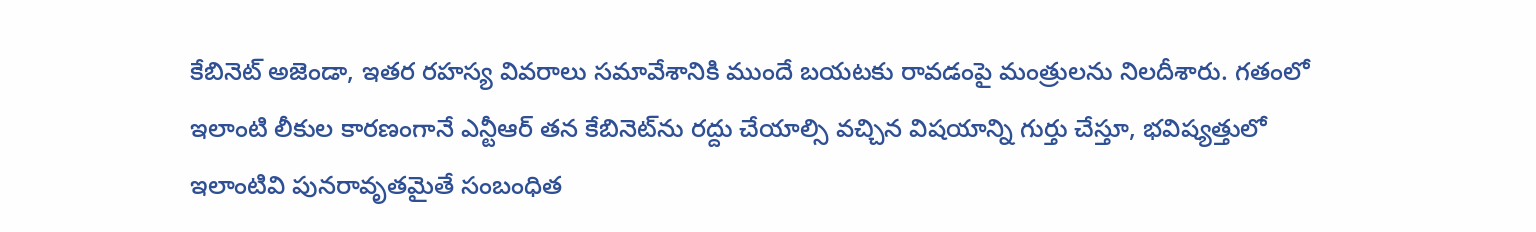కేబినెట్ అజెండా, ఇతర రహస్య వివరాలు సమావేశానికి ముందే బయటకు రావడంపై మంత్రులను నిలదీశారు. గతంలో ఇలాంటి లీకుల కారణంగానే ఎన్టీఆర్ తన కేబినెట్‌ను రద్దు చేయాల్సి వచ్చిన విషయాన్ని గుర్తు చేస్తూ, భవిష్యత్తులో ఇలాంటివి పునరావృతమైతే సంబంధిత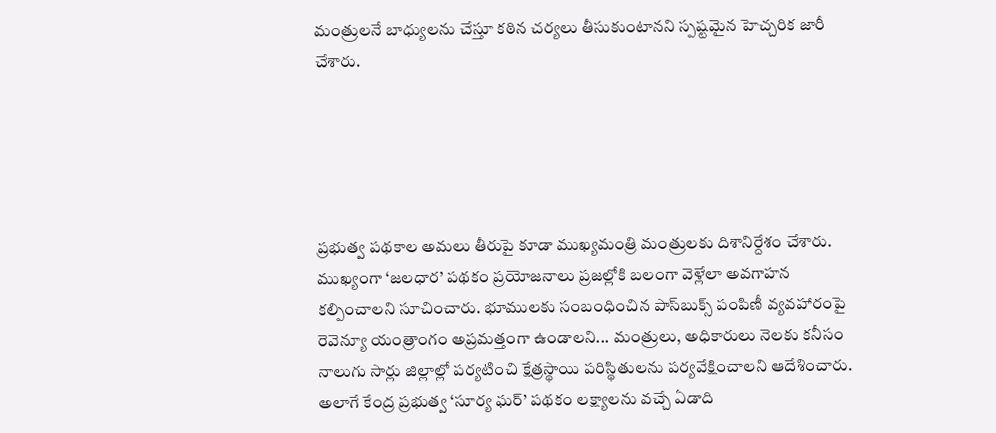మంత్రులనే బాధ్యులను చేస్తూ కఠిన చర్యలు తీసుకుంటానని స్పష్టమైన హెచ్చరిక జారీ చేశారు.





ప్రభుత్వ పథకాల అమలు తీరుపై కూడా ముఖ్యమంత్రి మంత్రులకు దిశానిర్దేశం చేశారు. ముఖ్యంగా ‘జలధార’ పథకం ప్రయోజనాలు ప్రజల్లోకి బలంగా వెళ్లేలా అవగాహన కల్పించాలని సూచించారు. భూములకు సంబంధించిన పాస్‌బుక్స్ పంపిణీ వ్యవహారంపై రెవెన్యూ యంత్రాంగం అప్రమత్తంగా ఉండాలని... మంత్రులు, అధికారులు నెలకు కనీసం నాలుగు సార్లు జిల్లాల్లో పర్యటించి క్షేత్రస్థాయి పరిస్థితులను పర్యవేక్షించాలని ఆదేశించారు. అలాగే కేంద్ర ప్రభుత్వ ‘సూర్య ఘర్’ పథకం లక్ష్యాలను వచ్చే ఏడాది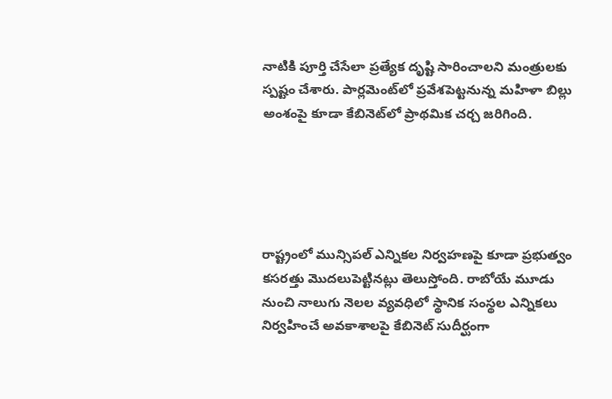నాటికి పూర్తి చేసేలా ప్రత్యేక దృష్టి సారించాలని మంత్రులకు స్పష్టం చేశారు. పార్లమెంట్‌లో ప్రవేశపెట్టనున్న మహిళా బిల్లు అంశంపై కూడా కేబినెట్‌లో ప్రాథమిక చర్చ జరిగింది.





రాష్ట్రంలో మున్సిపల్ ఎన్నికల నిర్వహణపై కూడా ప్రభుత్వం కసరత్తు మొదలుపెట్టినట్లు తెలుస్తోంది. రాబోయే మూడు నుంచి నాలుగు నెలల వ్యవధిలో స్థానిక సంస్థల ఎన్నికలు నిర్వహించే అవకాశాలపై కేబినెట్ సుదీర్ఘంగా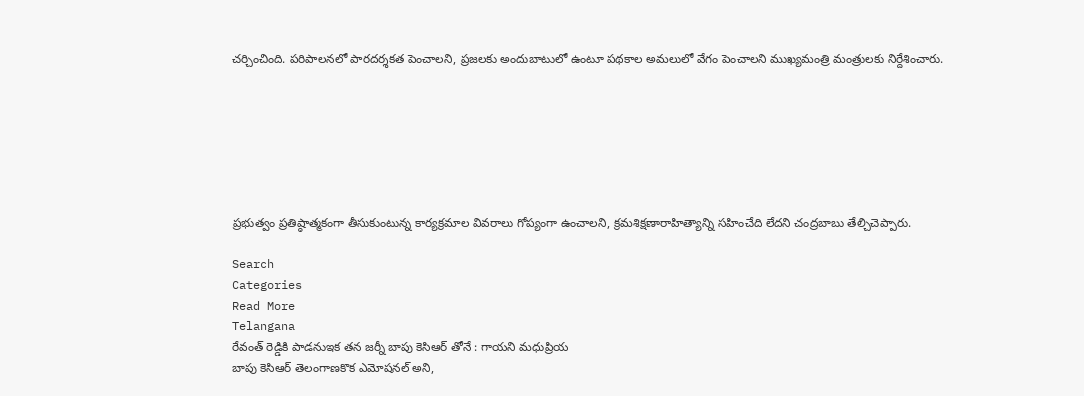చర్చించింది. పరిపాలనలో పారదర్శకత పెంచాలని, ప్రజలకు అందుబాటులో ఉంటూ పథకాల అమలులో వేగం పెంచాలని ముఖ్యమంత్రి మంత్రులకు నిర్దేశించారు.







ప్రభుత్వం ప్రతిష్ఠాత్మకంగా తీసుకుంటున్న కార్యక్రమాల వివరాలు గోప్యంగా ఉంచాలని, క్రమశిక్షణారాహిత్యాన్ని సహించేది లేదని చంద్రబాబు తేల్చిచెప్పారు.

Search
Categories
Read More
Telangana
రేవంత్ రెడ్డికి పాడనుఇక తన జర్నీ బాపు కెసిఆర్ తోనే : గాయని మధుప్రియ
బాపు కెసిఆర్ తెలంగాణకొక ఎమోషనల్ అని,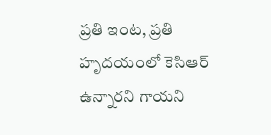ప్రతి ఇంట, ప్రతి హృదయంలో కెసిఆర్ ఉన్నారని గాయని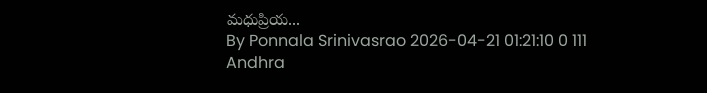మధుప్రియ...
By Ponnala Srinivasrao 2026-04-21 01:21:10 0 111
Andhra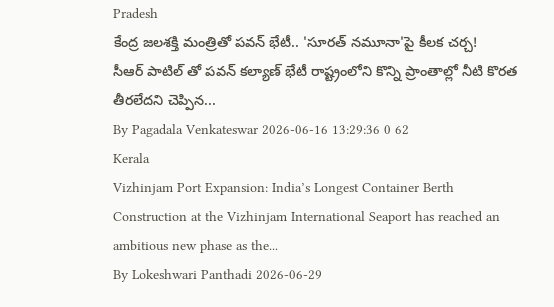Pradesh
కేంద్ర జలశక్తి మంత్రితో పవన్ భేటీ.. 'సూరత్ నమూనా'పై కీలక చర్చ!
సీఆర్ పాటిల్ తో పవన్ కల్యాణ్ భేటీ రాష్ట్రంలోని కొన్ని ప్రాంతాల్లో నీటి కొరత తీరలేదని చెప్పిన...
By Pagadala Venkateswar 2026-06-16 13:29:36 0 62
Kerala
Vizhinjam Port Expansion: India’s Longest Container Berth
Construction at the Vizhinjam International Seaport has reached an ambitious new phase as the...
By Lokeshwari Panthadi 2026-06-29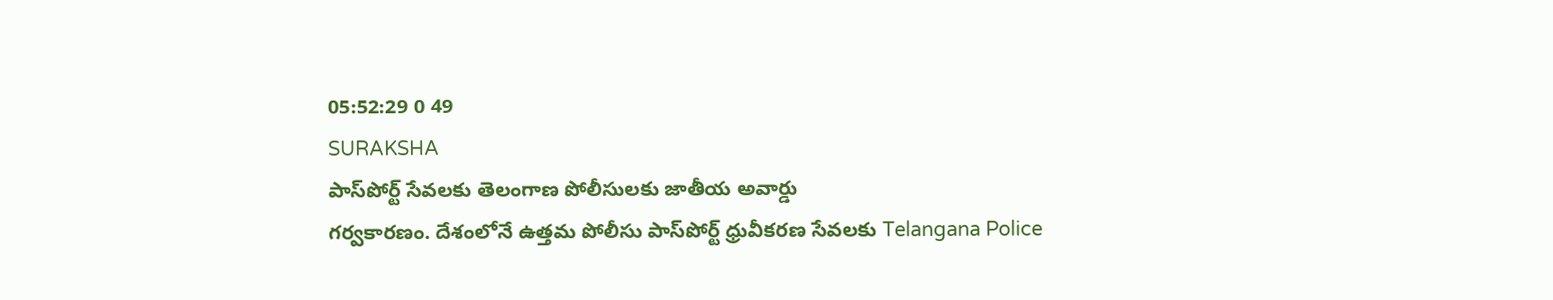05:52:29 0 49
SURAKSHA
పాస్‌పోర్ట్ సేవలకు తెలంగాణ పోలీసులకు జాతీయ అవార్డు
గర్వకారణం. దేశంలోనే ఉత్తమ పోలీసు పాస్‌పోర్ట్ ధ్రువీకరణ సేవలకు Telangana Police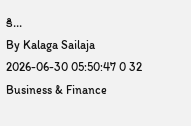కి...
By Kalaga Sailaja 2026-06-30 05:50:47 0 32
Business & Finance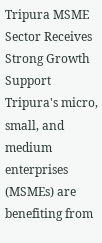Tripura MSME Sector Receives Strong Growth Support
Tripura's micro, small, and medium enterprises (MSMEs) are benefiting from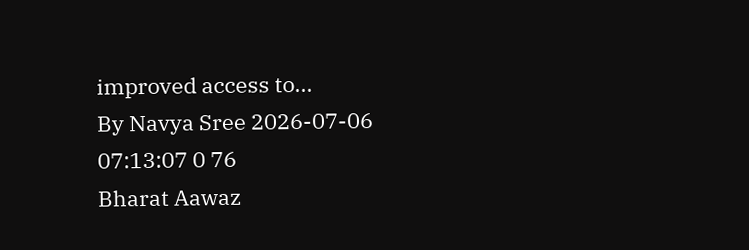improved access to...
By Navya Sree 2026-07-06 07:13:07 0 76
Bharat Aawaz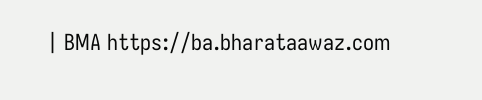| BMA https://ba.bharataawaz.com